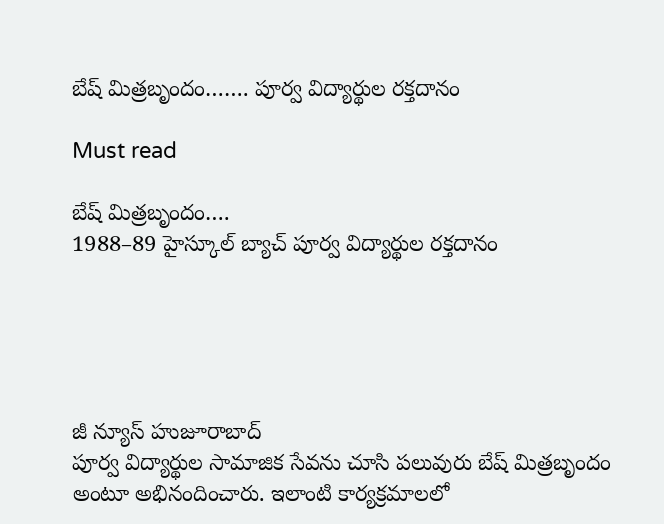బేష్ మిత్రబృందం……. పూర్వ విద్యార్థుల రక్తదానం

Must read

బేష్ మిత్రబృందం….
1988–89 హైస్కూల్ బ్యాచ్ పూర్వ విద్యార్థుల రక్తదానం





జీ న్యూస్ హుజూరాబాద్
పూర్వ విద్యార్థుల సామాజిక సేవను చూసి పలువురు బేష్ మిత్రబృందం అంటూ అభినందించారు. ఇలాంటి కార్యక్రమాలలో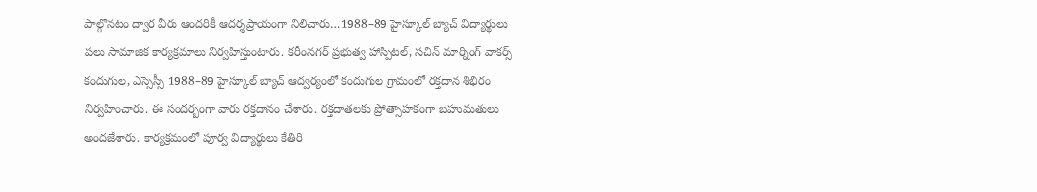పాల్గొనటం ద్వార వీరు ఆందరికీ ఆదర్శప్రాయంగా నిలిచారు…1988–89 హైస్కూల్ బ్యాచ్ విద్యార్థులు పలు సామాజిక కార్యక్రమాలు నిర్వహిస్తుంటారు. కరీంనగర్ ప్రభుత్వ హాస్పిటల్, సచిన్ మార్నింగ్ వాకర్స్ కందుగుల, ఎస్సెస్సీ 1988–89 హైస్కూల్ బ్యాచ్ ఆద్వర్యంలో కందుగుల గ్రామంలో రక్తదాన శిభిరం నిర్వహించారు. ఈ సందర్బంగా వారు రక్తదానం చేశారు. రక్తదాతలకు ప్రోత్సాహకంగా బహుమతులు అందజేశారు. కార్యక్రమంలో పూర్వ విద్యార్థులు కేతిరి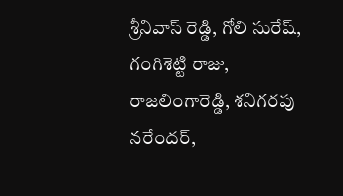శ్రీనివాస్ రెడ్డి, గోలి సురేష్, గంగిశెట్టి రాజు, రాజలింగారెడ్డి, శనిగరపు నరేందర్,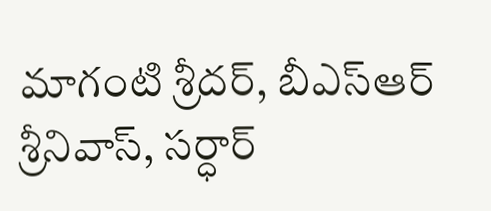మాగంటి శ్రీదర్, బీఎస్ఆర్ శ్రీనివాస్, సర్ధార్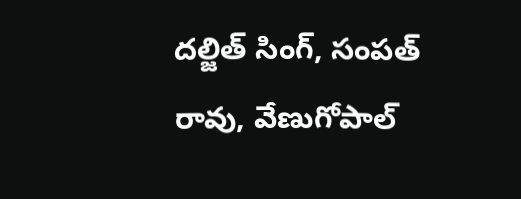దల్జిత్ సింగ్, సంపత్ రావు, వేణుగోపాల్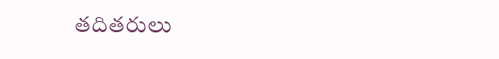తదితరులు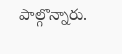పాల్గొన్నారు.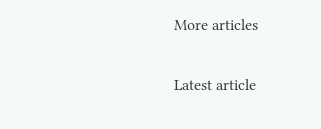More articles

Latest article